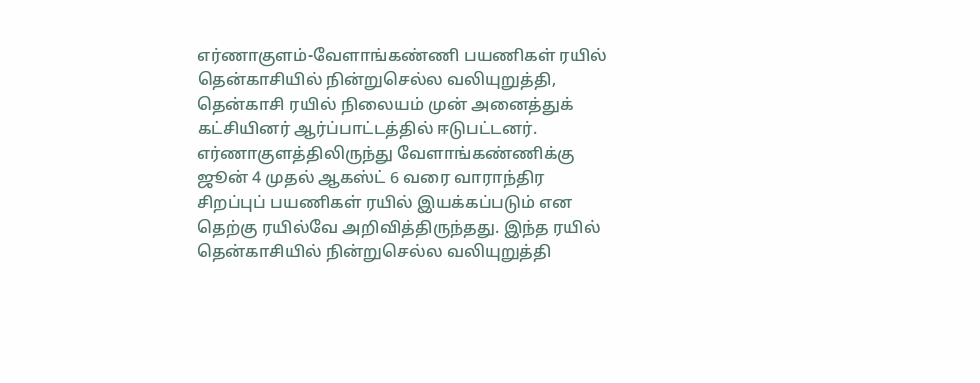எர்ணாகுளம்-வேளாங்கண்ணி பயணிகள் ரயில் தென்காசியில் நின்றுசெல்ல வலியுறுத்தி, தென்காசி ரயில் நிலையம் முன் அனைத்துக் கட்சியினர் ஆர்ப்பாட்டத்தில் ஈடுபட்டனர்.
எர்ணாகுளத்திலிருந்து வேளாங்கண்ணிக்கு ஜூன் 4 முதல் ஆகஸ்ட் 6 வரை வாராந்திர சிறப்புப் பயணிகள் ரயில் இயக்கப்படும் என தெற்கு ரயில்வே அறிவித்திருந்தது. இந்த ரயில் தென்காசியில் நின்றுசெல்ல வலியுறுத்தி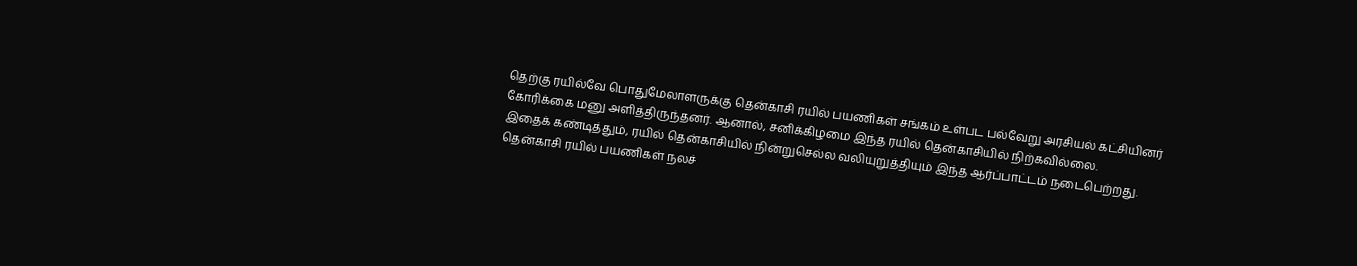தெற்கு ரயில்வே பொதுமேலாளருக்கு தென்காசி ரயில் பயணிகள் சங்கம் உள்பட பல்வேறு அரசியல் கட்சியினர் கோரிக்கை மனு அளித்திருந்தனர். ஆனால், சனிக்கிழமை இந்த ரயில் தென்காசியில் நிற்கவில்லை.
இதைக் கண்டித்தும், ரயில் தென்காசியில் நின்றுசெல்ல வலியுறுத்தியும் இந்த ஆர்ப்பாட்டம் நடைபெற்றது. தென்காசி ரயில் பயணிகள் நலச்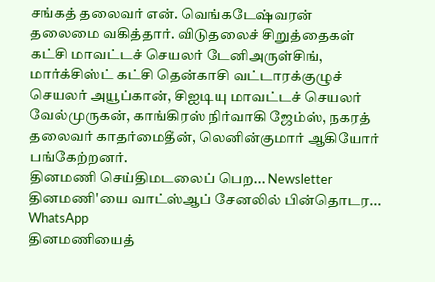சங்கத் தலைவர் என். வெங்கடேஷ்வரன் தலைமை வகித்தார். விடுதலைச் சிறுத்தைகள் கட்சி மாவட்டச் செயலர் டேனிஅருள்சிங், மார்க்சிஸ்ட் கட்சி தென்காசி வட்டாரக்குழுச் செயலர் அயூப்கான், சிஐடியு மாவட்டச் செயலர் வேல்முருகன், காங்கிரஸ் நிர்வாகி ஜேம்ஸ், நகரத் தலைவர் காதர்மைதீன், லெனின்குமார் ஆகியோர் பங்கேற்றனர்.
தினமணி செய்திமடலைப் பெற... Newsletter
தினமணி'யை வாட்ஸ்ஆப் சேனலில் பின்தொடர... WhatsApp
தினமணியைத்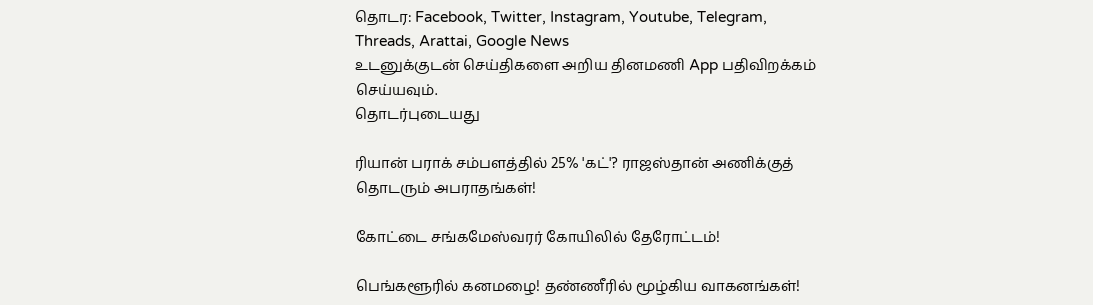தொடர: Facebook, Twitter, Instagram, Youtube, Telegram, Threads, Arattai, Google News
உடனுக்குடன் செய்திகளை அறிய தினமணி App பதிவிறக்கம் செய்யவும்.
தொடர்புடையது

ரியான் பராக் சம்பளத்தில் 25% 'கட்'? ராஜஸ்தான் அணிக்குத் தொடரும் அபராதங்கள்!

கோட்டை சங்கமேஸ்வரர் கோயிலில் தேரோட்டம்!

பெங்களூரில் கனமழை! தண்ணீரில் மூழ்கிய வாகனங்கள்!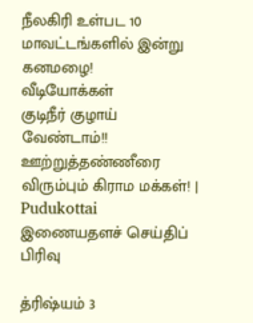நீலகிரி உள்பட 10 மாவட்டங்களில் இன்று கனமழை!
வீடியோக்கள்
குடிநீர் குழாய் வேண்டாம்!! ஊற்றுத்தண்ணீரை விரும்பும் கிராம மக்கள்! | Pudukottai
இணையதளச் செய்திப் பிரிவு

த்ரிஷ்யம் 3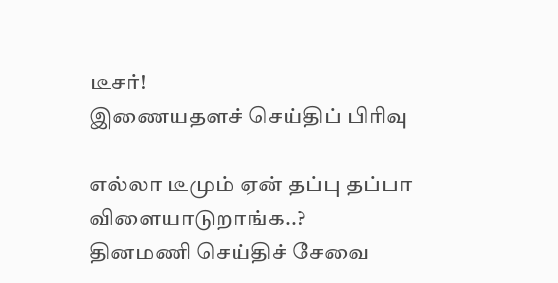டீசர்!
இணையதளச் செய்திப் பிரிவு

எல்லா டீமும் ஏன் தப்பு தப்பா விளையாடுறாங்க..?
தினமணி செய்திச் சேவை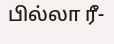பில்லா ரீ-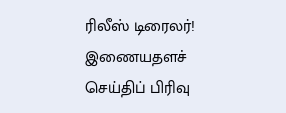ரிலீஸ் டிரைலர்!
இணையதளச் செய்திப் பிரிவு